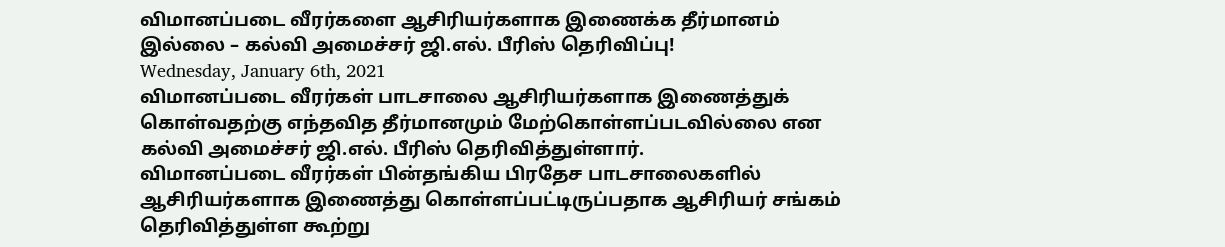விமானப்படை வீரர்களை ஆசிரியர்களாக இணைக்க தீர்மானம் இல்லை – கல்வி அமைச்சர் ஜி.எல். பீரிஸ் தெரிவிப்பு!
Wednesday, January 6th, 2021
விமானப்படை வீரர்கள் பாடசாலை ஆசிரியர்களாக இணைத்துக் கொள்வதற்கு எந்தவித தீர்மானமும் மேற்கொள்ளப்படவில்லை என கல்வி அமைச்சர் ஜி.எல். பீரிஸ் தெரிவித்துள்ளார்.
விமானப்படை வீரர்கள் பின்தங்கிய பிரதேச பாடசாலைகளில் ஆசிரியர்களாக இணைத்து கொள்ளப்பட்டிருப்பதாக ஆசிரியர் சங்கம் தெரிவித்துள்ள கூற்று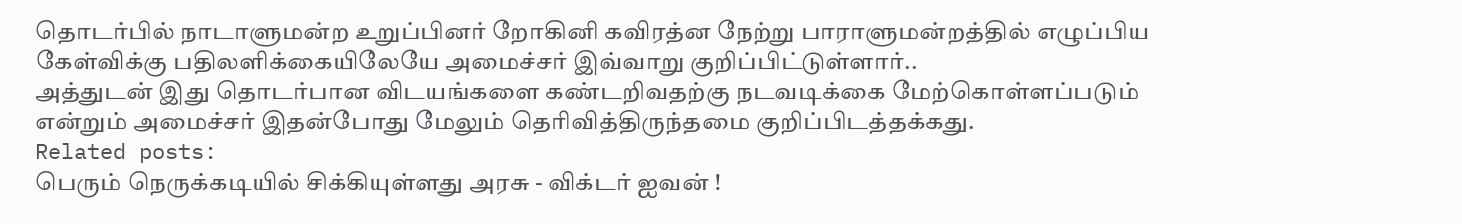தொடர்பில் நாடாளுமன்ற உறுப்பினர் றோகினி கவிரத்ன நேற்று பாராளுமன்றத்தில் எழுப்பிய கேள்விக்கு பதிலளிக்கையிலேயே அமைச்சர் இவ்வாறு குறிப்பிட்டுள்ளார்..
அத்துடன் இது தொடர்பான விடயங்களை கண்டறிவதற்கு நடவடிக்கை மேற்கொள்ளப்படும் என்றும் அமைச்சர் இதன்போது மேலும் தெரிவித்திருந்தமை குறிப்பிடத்தக்கது.
Related posts:
பெரும் நெருக்கடியில் சிக்கியுள்ளது அரசு - விக்டர் ஐவன் !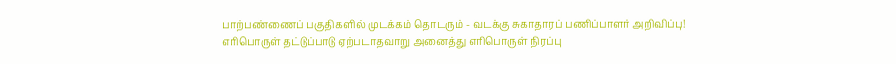பாற்பண்ணைப் பகுதிகளில் முடக்கம் தொடரும் - வடக்கு சுகாதாரப் பணிப்பாளர் அறிவிப்பு!
எரிபொருள் தட்டுப்பாடு ஏற்படாதவாறு அனைத்து எரிபொருள் நிரப்பு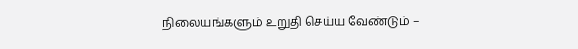நிலையங்களும் உறுதி செய்ய வேண்டும் –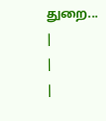துறை...
|
|
|